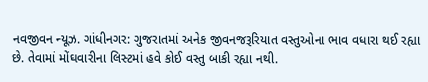નવજીવન ન્યૂઝ. ગાંધીનગર: ગુજરાતમાં અનેક જીવનજરૂરિયાત વસ્તુઓના ભાવ વધારા થઈ રહ્યા છે. તેવામાં મોંઘવારીના લિસ્ટમાં હવે કોઈ વસ્તુ બાકી રહ્યા નથી.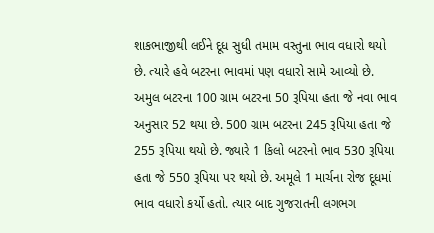શાકભાજીથી લઈને દૂધ સુધી તમામ વસ્તુના ભાવ વધારો થયો છે. ત્યારે હવે બટરના ભાવમાં પણ વધારો સામે આવ્યો છે.
અમુલ બટરના 100 ગ્રામ બટરના 50 રૂપિયા હતા જે નવા ભાવ અનુસાર 52 થયા છે. 500 ગ્રામ બટરના 245 રૂપિયા હતા જે 255 રૂપિયા થયો છે. જ્યારે 1 કિલો બટરનો ભાવ 530 રૂપિયા હતા જે 550 રૂપિયા પર થયો છે. અમૂલે 1 માર્ચના રોજ દૂધમાં ભાવ વધારો કર્યો હતો. ત્યાર બાદ ગુજરાતની લગભગ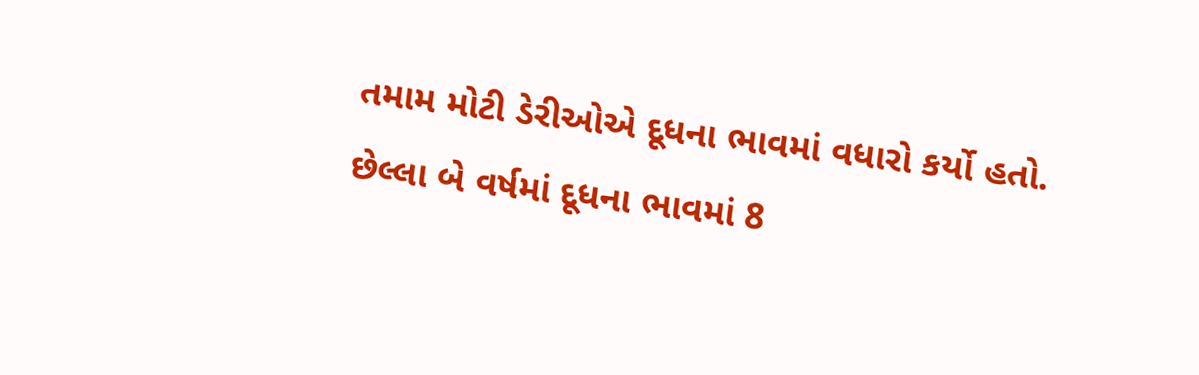તમામ મોટી ડેરીઓએ દૂધના ભાવમાં વધારો કર્યો હતો. છેલ્લા બે વર્ષમાં દૂધના ભાવમાં 8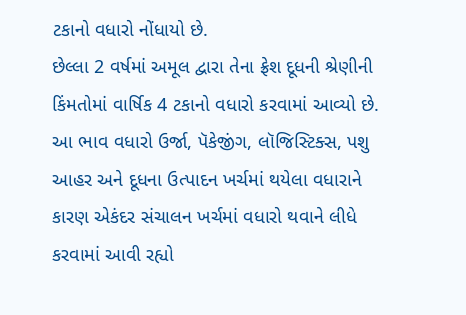ટકાનો વધારો નોંધાયો છે.
છેલ્લા 2 વર્ષમાં અમૂલ દ્વારા તેના ફ્રેશ દૂધની શ્રેણીની કિંમતોમાં વાર્ષિક 4 ટકાનો વધારો કરવામાં આવ્યો છે. આ ભાવ વધારો ઉર્જા, પૅકેજીંગ, લૉજિસ્ટિક્સ, પશુ આહર અને દૂધના ઉત્પાદન ખર્ચમાં થયેલા વધારાને કારણ એકંદર સંચાલન ખર્ચમાં વધારો થવાને લીધે કરવામાં આવી રહ્યો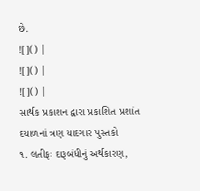છે.
![]() |
![]() |
![]() |
સાર્થક પ્રકાશન દ્વારા પ્રકાશિત પ્રશાંત દયાળનાં ત્રણ યાદગાર પુસ્તકો
૧. લતીફઃ દારૂબંધીનું અર્થકારણ,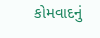કોમવાદનું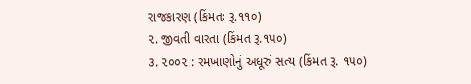રાજકારણ (કિંમતઃ રૂ.૧૧૦)
૨. જીવતી વારતા (કિંમત રૂ.૧૫૦)
૩. ૨૦૦૨ : રમખાણોનું અધૂરું સત્ય (કિંમત રૂ. ૧૫૦)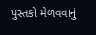પુસ્તકો મેળવવાનું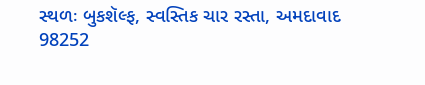સ્થળઃ બુકશૅલ્ફ, સ્વસ્તિક ચાર રસ્તા, અમદાવાદ
98252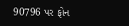90796 પર ફોન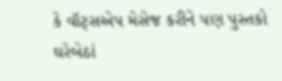કે વૉટ્સએપ મેસેજ કરીને પણ પુસ્તકો ઘરેબેઠાં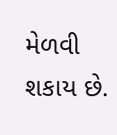મેળવી શકાય છે.